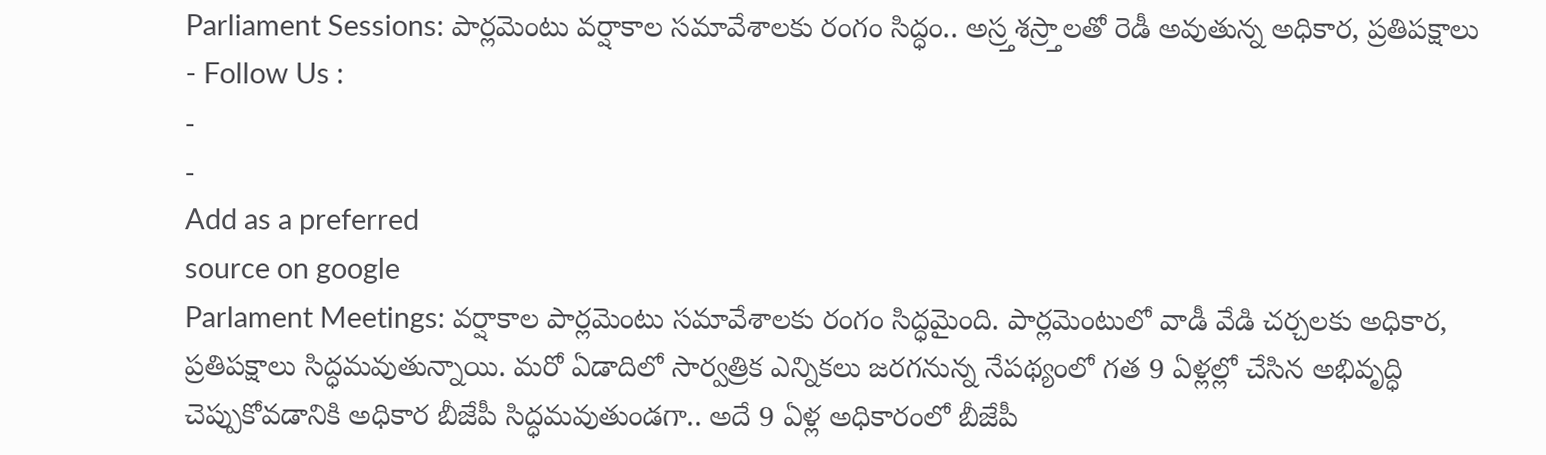Parliament Sessions: పార్లమెంటు వర్షాకాల సమావేశాలకు రంగం సిద్ధం.. అస్ర్తశస్ర్తాలతో రెడీ అవుతున్న అధికార, ప్రతిపక్షాలు
- Follow Us :
-
-
Add as a preferred
source on google
Parlament Meetings: వర్షాకాల పార్లమెంటు సమావేశాలకు రంగం సిద్ధమైంది. పార్లమెంటులో వాడీ వేడి చర్చలకు అధికార, ప్రతిపక్షాలు సిద్ధమవుతున్నాయి. మరో ఏడాదిలో సార్వత్రిక ఎన్నికలు జరగనున్న నేపథ్యంలో గత 9 ఏళ్లల్లో చేసిన అభివృద్ధి చెప్పుకోవడానికి అధికార బీజేపీ సిద్ధమవుతుండగా.. అదే 9 ఏళ్ల అధికారంలో బీజేపీ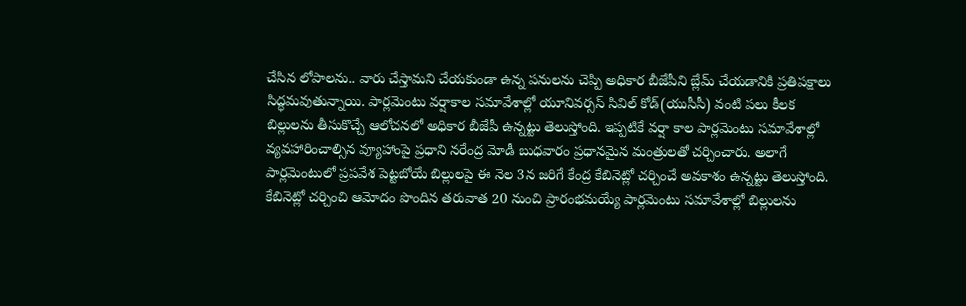చేసిన లోపాలను.. వారు చేస్తామని చేయకుండా ఉన్న పనులను చెప్పి అధికార బీజేపీని బ్లేమ్ చేయడానికి ప్రతిపక్షాలు సిద్ధమవుతున్నాయి. పార్లమెంటు వర్షాకాల సమావేశాల్లో యూనివర్సస్ సివిల్ కోడ్(యుసీసీ) వంటి పలు కీలక బిల్లులను తీసుకొచ్చే ఆలోచనలో అధికార బీజేపీ ఉన్నట్టు తెలుస్తోంది. ఇప్పటికే వర్షా కాల పార్లమెంటు సమావేశాల్లో వ్యవహారించాల్సిన వ్యూహాంపై ప్రధాని నరేంద్ర మోడీ బుధవారం ప్రధానమైన మంత్రులతో చర్చించారు. అలాగే పార్లమెంటులో ప్రపవేశ పెట్టబోయే బిల్లులపై ఈ నెల 3న జరిగే కేంద్ర కేబినెట్లో చర్చించే అవకాశం ఉన్నట్టు తెలుస్తోంది. కేబినెట్లో చర్చించి ఆమోదం పొందిన తరువాత 20 నుంచి ప్రారంభమయ్యే పార్లమెంటు సమావేశాల్లో బిల్లులను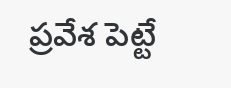ప్రవేశ పెట్టే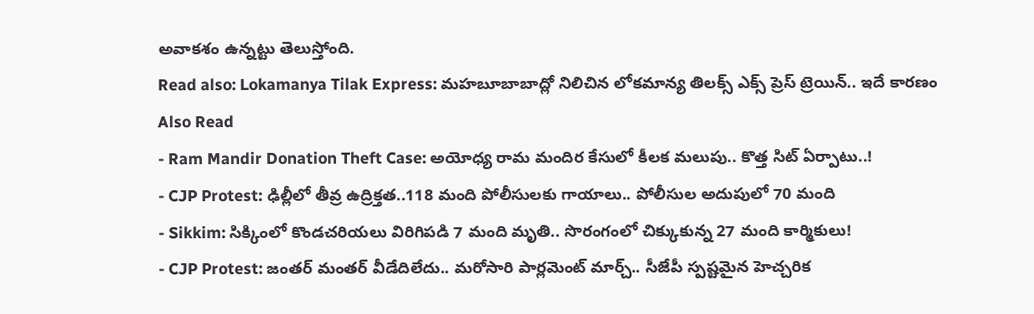అవాకశం ఉన్నట్టు తెలుస్తోంది.
Read also: Lokamanya Tilak Express: మహబూబాబాద్లో నిలిచిన లోకమాన్య తిలక్స్ ఎక్స్ ప్రెస్ ట్రెయిన్.. ఇదే కారణం
Also Read
- Ram Mandir Donation Theft Case: అయోధ్య రామ మందిర కేసులో కీలక మలుపు.. కొత్త సిట్ ఏర్పాటు..!
- CJP Protest: ఢిల్లీలో తీవ్ర ఉద్రిక్తత..118 మంది పోలీసులకు గాయాలు.. పోలీసుల అదుపులో 70 మంది
- Sikkim: సిక్కింలో కొండచరియలు విరిగిపడి 7 మంది మృతి.. సొరంగంలో చిక్కుకున్న 27 మంది కార్మికులు!
- CJP Protest: జంతర్ మంతర్ వీడేదిలేదు.. మరోసారి పార్లమెంట్ మార్చ్.. సీజేపీ స్పష్టమైన హెచ్చరిక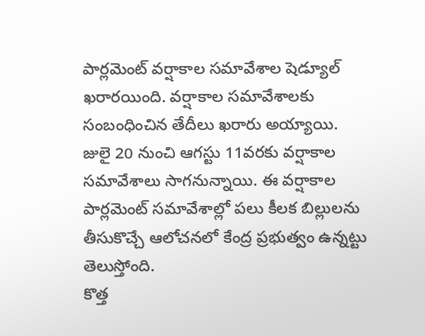పార్లమెంట్ వర్షాకాల సమావేశాల షెడ్యూల్ ఖరారయింది. వర్షాకాల సమావేశాలకు సంబంధించిన తేదీలు ఖరారు అయ్యాయి. జులై 20 నుంచి ఆగస్టు 11వరకు వర్షాకాల సమావేశాలు సాగనున్నాయి. ఈ వర్షాకాల పార్లమెంట్ సమావేశాల్లో పలు కీలక బిల్లులను తీసుకొచ్చే ఆలోచనలో కేంద్ర ప్రభుత్వం ఉన్నట్టు తెలుస్తోంది.
కొత్త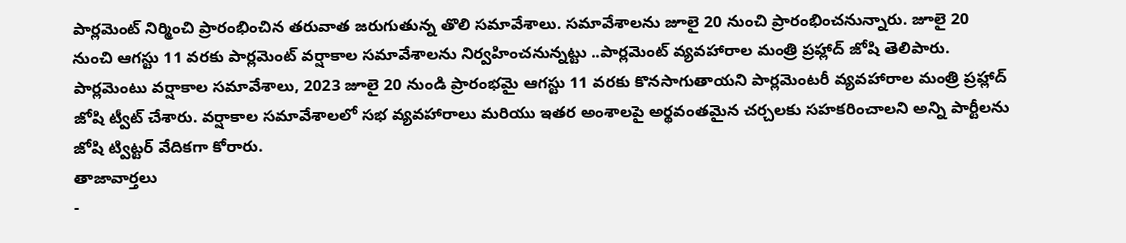పార్లమెంట్ నిర్మించి ప్రారంభించిన తరువాత జరుగుతున్న తొలి సమావేశాలు. సమావేశాలను జూలై 20 నుంచి ప్రారంభించనున్నారు. జూలై 20 నుంచి ఆగస్టు 11 వరకు పార్లమెంట్ వర్షాకాల సమావేశాలను నిర్వహించనున్నట్టు ..పార్లమెంట్ వ్యవహారాల మంత్రి ప్రహ్లాద్ జోషి తెలిపారు. పార్లమెంటు వర్షాకాల సమావేశాలు, 2023 జూలై 20 నుండి ప్రారంభమై ఆగస్టు 11 వరకు కొనసాగుతాయని పార్లమెంటరీ వ్యవహారాల మంత్రి ప్రహ్లాద్ జోషి ట్వీట్ చేశారు. వర్షాకాల సమావేశాలలో సభ వ్యవహారాలు మరియు ఇతర అంశాలపై అర్థవంతమైన చర్చలకు సహకరించాలని అన్ని పార్టీలను జోషి ట్విట్టర్ వేదికగా కోరారు.
తాజావార్తలు
-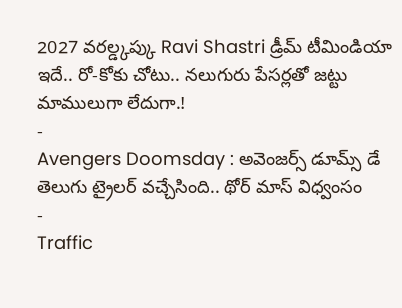2027 వరల్డ్కప్కు Ravi Shastri డ్రీమ్ టీమిండియా ఇదే.. రో-కోకు చోటు.. నలుగురు పేసర్లతో జట్టు మాములుగా లేదుగా.!
-
Avengers Doomsday : అవెంజర్స్ డూమ్స్ డే తెలుగు ట్రైలర్ వచ్చేసింది.. థోర్ మాస్ విధ్వంసం
-
Traffic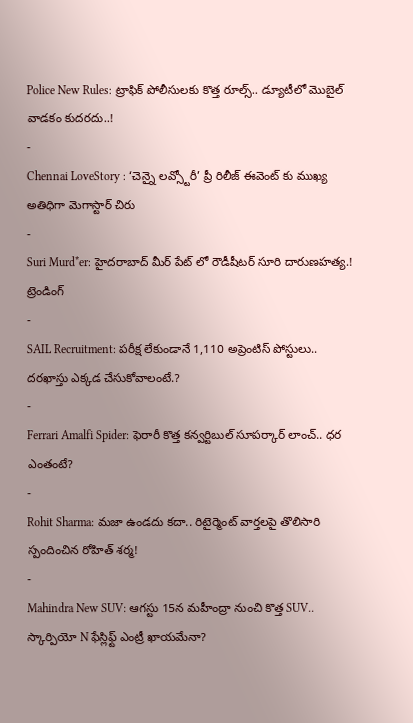Police New Rules: ట్రాఫిక్ పోలీసులకు కొత్త రూల్స్.. డ్యూటీలో మొబైల్ వాడకం కుదరదు..!
-
Chennai LoveStory : ‘చెన్నై లవ్స్టోరీ’ ప్రీ రిలీజ్ ఈవెంట్ కు ముఖ్య అతిధిగా మెగాస్టార్ చిరు
-
Suri Murd*er: హైదరాబాద్ మీర్ పేట్ లో రౌడీషీటర్ సూరి దారుణహత్య.!
ట్రెండింగ్
-
SAIL Recruitment: పరీక్ష లేకుండానే 1,110 అప్రెంటిస్ పోస్టులు.. దరఖాస్తు ఎక్కడ చేసుకోవాలంటే.?
-
Ferrari Amalfi Spider: ఫెరారీ కొత్త కన్వర్టిబుల్ సూపర్కార్ లాంచ్.. ధర ఎంతంటే?
-
Rohit Sharma: మజా ఉండదు కదా.. రిటైర్మెంట్ వార్తలపై తొలిసారి స్పందించిన రోహిత్ శర్మ!
-
Mahindra New SUV: ఆగస్టు 15న మహీంద్రా నుంచి కొత్త SUV.. స్కార్పియో N ఫేస్లిఫ్ట్ ఎంట్రీ ఖాయమేనా?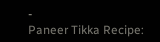-
Paneer Tikka Recipe: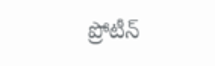ప్రోటీన్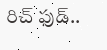రిచ్ ఫుడ్..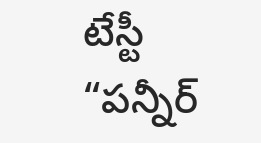టేస్టీ “పన్నీర్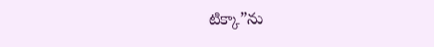టిక్కా”ను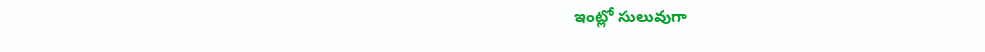ఇంట్లో సులువుగా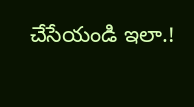చేసేయండి ఇలా.!